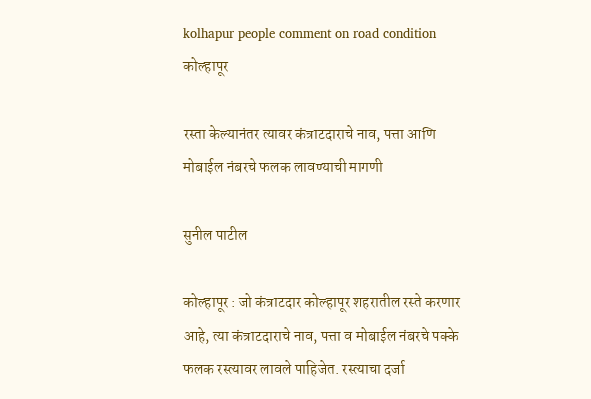kolhapur people comment on road condition
कोल्हापूर

रस्ता केल्यानंतर त्यावर कंत्राटदाराचे नाव, पत्ता आणि मोबाईल नंबरचे फलक लावण्याची मागणी

सुनील पाटील

कोल्हापूर : जो कंत्राटदार कोल्हापूर शहरातील रस्ते करणार आहे, त्या कंत्राटदाराचे नाव, पत्ता व मोबाईल नंबरचे पक्के फलक रस्त्यावर लावले पाहिजेत. रस्त्याचा दर्जा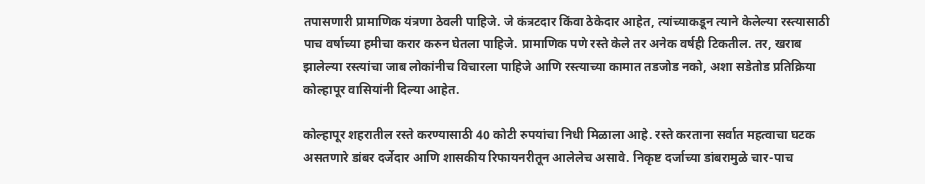तपासणारी प्रामाणिक यंत्रणा ठेवली पाहिजे. जे कंत्रटदार किंवा ठेकेदार आहेत, त्यांच्याकडून त्याने केलेल्या रस्त्यासाठी पाच वर्षाच्या हमीचा करार करुन घेतला पाहिजे. प्रामाणिक पणे रस्ते केले तर अनेक वर्षही टिकतील. तर, खराब झालेल्या रस्त्यांचा जाब लोकांनीच विचारला पाहिजे आणि रस्त्याच्या कामात तडजोड नको, अशा सडेतोड प्रतिक्रिया कोल्हापूर वासियांनी दिल्या आहेत.

कोल्हापूर शहरातील रस्ते करण्यासाठी 40 कोटी रुपयांचा निधी मिळाला आहे. रस्ते करताना सर्वात महत्वाचा घटक असतणारे डांबर दर्जेदार आणि शासकीय रिफायनरीतून आलेलेच असावे. निकृष्ट दर्जाच्या डांबरामुळे चार-पाच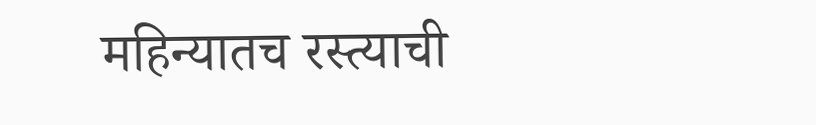महिन्यातच रस्त्याची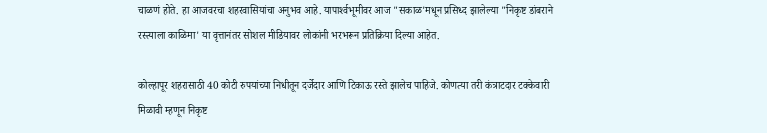चाळणं होते. हा आजवरचा शहरवासियांचा अनुभव आहे. यापार्श्‍वभूमीवर आज "सकाळ'मधून प्रसिध्द झालेल्या "निकृष्ट डांबराने रस्त्याला काळिमा' या वृत्तानंतर सोशल मीडियावर लोकांनी भरभरून प्रतिक्रिया दिल्या आहेत.

कोल्हापूर शहरासाठी 40 कोटी रुपयांच्या निधीतून दर्जेदार आणि टिकाऊ रस्ते झालेच पाहिजे. कोणत्या तरी कंत्राटदार टक्केवारी मिळावी म्हणून निकृष्ट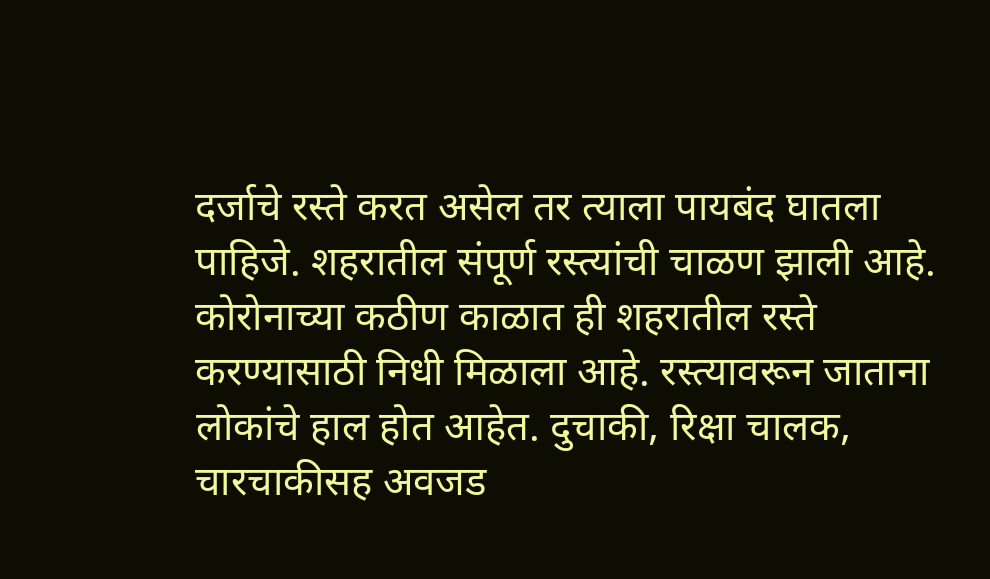दर्जाचे रस्ते करत असेल तर त्याला पायबंद घातला पाहिजे. शहरातील संपूर्ण रस्त्यांची चाळण झाली आहे. कोरोनाच्या कठीण काळात ही शहरातील रस्ते करण्यासाठी निधी मिळाला आहे. रस्त्यावरून जाताना लोकांचे हाल होत आहेत. दुचाकी, रिक्षा चालक, चारचाकीसह अवजड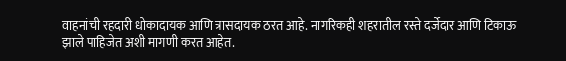वाहनांची रहदारी धोकादायक आणि त्रासदायक ठरत आहे. नागरिकही शहरातील रस्ते दर्जेदार आणि टिकाऊ झाले पाहिजेत अशी मागणी करत आहेत.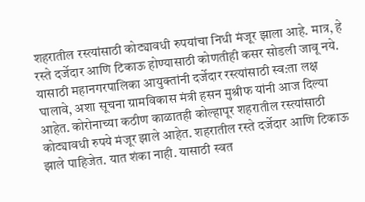शहरातील रस्त्यांसाठी कोट्यावधी रुपयांचा निधी मंजूर झाला आहे. मात्र, हे रस्ते दर्जेदार आणि टिकाऊ होण्यासाठी कोणतीही कसर सोडली जावू नये. यासाठी महानगरपालिका आयुक्तांनी दर्जेदार रस्त्यांसाठी स्व:ता लक्ष घालावे, अशा सूचना ग्रामविकास मंत्री हसन मुश्रीफ यांनी आज दिल्या आहेत. कोरोनाच्या कठीण काळातही कोल्हापूर शहरातील रस्त्यांसाठी कोट्यावधी रुपये मंजूर झाले आहेत. शहरातील रस्ते दर्जेदार आणि टिकाऊ झाले पाहिजेत. यात शंका नाही. यासाठी स्वत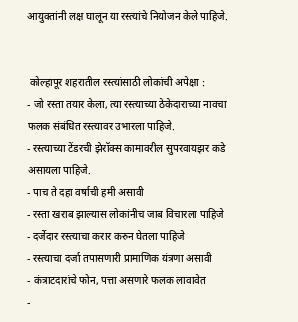आयुक्तांनी लक्ष घालून या रस्त्यांचे नियोजन केले पाहिजे.


 कोल्हापूर शहरातील रस्त्यांसाठी लोकांची अपेक्षा :
- जो रस्ता तयार केला, त्या रस्त्याच्या ठेकेदाराच्या नावचा फलक संबंधित रस्त्यावर उभारला पाहिजे.
- रस्त्याच्या टेंडरची झेरॉक्‍स कामावरील सुपरवायझर कडे असायला पाहिजे.
- पाच ते दहा वर्षाची हमी असावी
- रस्ता खराब झाल्यास लोकांनीच जाब विचारला पाहिजे
- दर्जेदार रस्त्याचा करार करुन घेतला पाहिजे
- रस्त्याचा दर्जा तपासणारी प्रामाणिक यंत्रणा असावी
- कंत्राटदारांचे फोन, पत्ता असणारे फलक लावावेत
-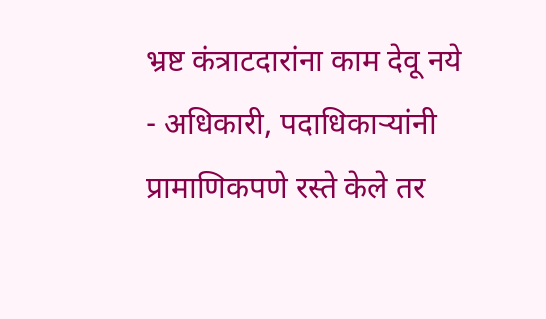भ्रष्ट कंत्राटदारांना काम देवू नये
- अधिकारी, पदाधिकाऱ्यांनी प्रामाणिकपणे रस्ते केले तर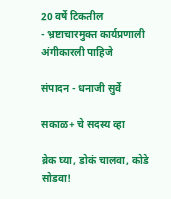20 वर्षे टिकतील
- भ्रष्टाचारमुक्त कार्यप्रणाली अंगीकारली पाहिजे

संपादन - धनाजी सुर्वे

सकाळ+ चे सदस्य व्हा

ब्रेक घ्या, डोकं चालवा, कोडे सोडवा!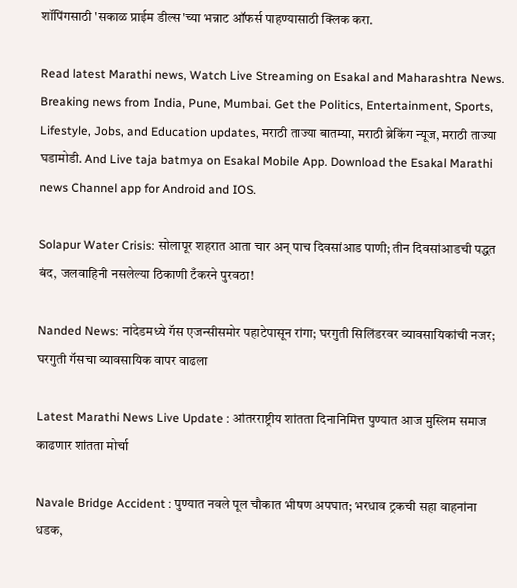शॉपिंगसाठी 'सकाळ प्राईम डील्स'च्या भन्नाट ऑफर्स पाहण्यासाठी क्लिक करा.

Read latest Marathi news, Watch Live Streaming on Esakal and Maharashtra News. Breaking news from India, Pune, Mumbai. Get the Politics, Entertainment, Sports, Lifestyle, Jobs, and Education updates, मराठी ताज्या बातम्या, मराठी ब्रेकिंग न्यूज, मराठी ताज्या घडामोडी. And Live taja batmya on Esakal Mobile App. Download the Esakal Marathi news Channel app for Android and IOS.

Solapur Water Crisis: सोलापूर शहरात आता चार अन् पाच दिवसांआड पाणी; तीन दिवसांआडची पद्धत बंद, जलवाहिनी नसलेल्या ठिकाणी टँकरने पुरवठा!

Nanded News: नांदेडमध्ये गॅस एजन्सीसमोर पहाटेपासून रांगा; घरगुती सिलिंडरवर व्यावसायिकांची नजर; घरगुती गॅसचा व्यावसायिक वापर वाढला

Latest Marathi News Live Update : आंतरराष्ट्रीय शांतता दिनानिमित्त पुण्यात आज मुस्लिम समाज काढणार शांतता मोर्चा

Navale Bridge Accident : पुण्यात नवले पूल चौकात भीषण अपघात; भरधाव ट्रकची सहा वाहनांना धडक,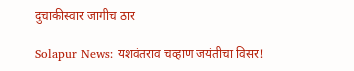दुचाकीस्वार जागीच ठार

Solapur News: यशवंतराव चव्हाण जयंतीचा विसर!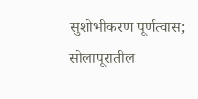सुशोभीकरण पूर्णत्वास; सोलापूरातील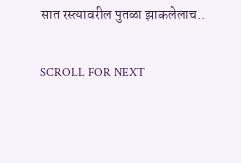सात रस्त्यावरील पुतळा झाकलेलाच..

SCROLL FOR NEXT